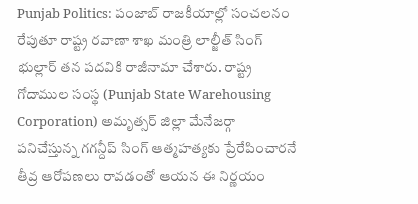Punjab Politics: పంజాబ్ రాజకీయాల్లో సంచలనం రేపుతూ రాష్ట్ర రవాణా శాఖ మంత్రి లాల్జీత్ సింగ్ భుల్లార్ తన పదవికి రాజీనామా చేశారు. రాష్ట్ర గోదాముల సంస్థ (Punjab State Warehousing Corporation) అమృత్సర్ జిల్లా మేనేజర్గా పనిచేస్తున్న గగన్దీప్ సింగ్ ఆత్మహత్యకు ప్రేరేపించారనే తీవ్ర ఆరోపణలు రావడంతో ఆయన ఈ నిర్ణయం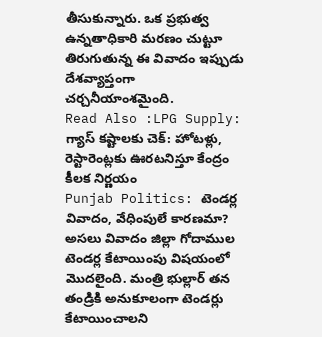తీసుకున్నారు. ఒక ప్రభుత్వ ఉన్నతాధికారి మరణం చుట్టూ తిరుగుతున్న ఈ వివాదం ఇప్పుడు దేశవ్యాప్తంగా చర్చనీయాంశమైంది.
Read Also :LPG Supply: గ్యాస్ కష్టాలకు చెక్: హోటళ్లు, రెస్టారెంట్లకు ఊరటనిస్తూ కేంద్రం కీలక నిర్ణయం
Punjab Politics: టెండర్ల వివాదం, వేధింపులే కారణమా?
అసలు వివాదం జిల్లా గోదాముల టెండర్ల కేటాయింపు విషయంలో మొదలైంది. మంత్రి భుల్లార్ తన తండ్రికి అనుకూలంగా టెండర్లు కేటాయించాలని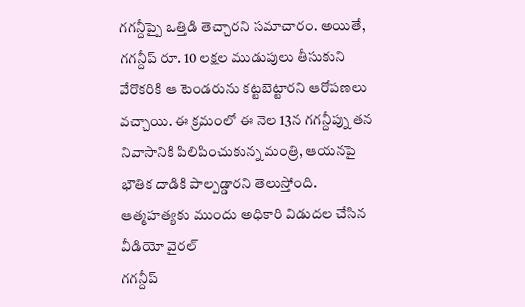గగన్దీప్పై ఒత్తిడి తెచ్చారని సమాచారం. అయితే, గగన్దీప్ రూ. 10 లక్షల ముడుపులు తీసుకుని వేరొకరికి ఆ టెండరును కట్టబెట్టారని ఆరోపణలు వచ్చాయి. ఈ క్రమంలో ఈ నెల 13న గగన్దీప్ను తన నివాసానికి పిలిపించుకున్న మంత్రి, ఆయనపై భౌతిక దాడికి పాల్పడ్డారని తెలుస్తోంది.
ఆత్మహత్యకు ముందు అధికారి విడుదల చేసిన వీడియో వైరల్
గగన్దీప్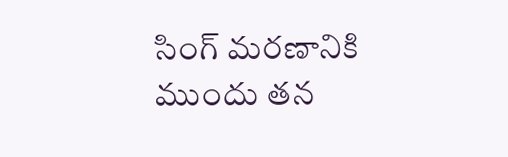సింగ్ మరణానికి ముందు తన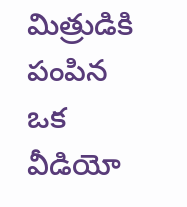మిత్రుడికి పంపిన ఒక వీడియో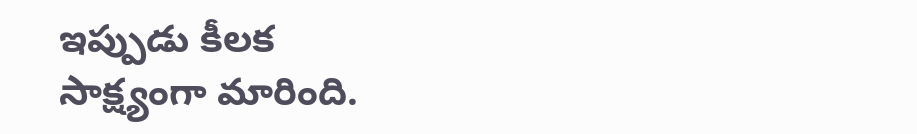ఇప్పుడు కీలక సాక్ష్యంగా మారింది.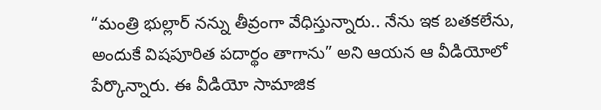“మంత్రి భుల్లార్ నన్ను తీవ్రంగా వేధిస్తున్నారు.. నేను ఇక బతకలేను, అందుకే విషపూరిత పదార్థం తాగాను” అని ఆయన ఆ వీడియోలో పేర్కొన్నారు. ఈ వీడియో సామాజిక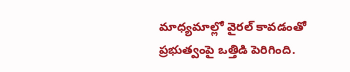మాధ్యమాల్లో వైరల్ కావడంతో ప్రభుత్వంపై ఒత్తిడి పెరిగింది.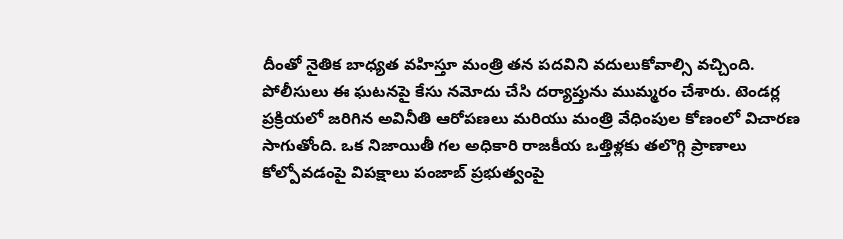దీంతో నైతిక బాధ్యత వహిస్తూ మంత్రి తన పదవిని వదులుకోవాల్సి వచ్చింది.
పోలీసులు ఈ ఘటనపై కేసు నమోదు చేసి దర్యాప్తును ముమ్మరం చేశారు. టెండర్ల ప్రక్రియలో జరిగిన అవినీతి ఆరోపణలు మరియు మంత్రి వేధింపుల కోణంలో విచారణ సాగుతోంది. ఒక నిజాయితీ గల అధికారి రాజకీయ ఒత్తిళ్లకు తలొగ్గి ప్రాణాలు కోల్పోవడంపై విపక్షాలు పంజాబ్ ప్రభుత్వంపై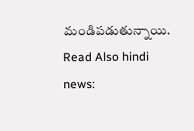మండిపడుతున్నాయి.
Read Also hindi news: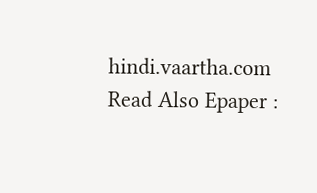hindi.vaartha.com
Read Also Epaper :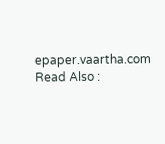epaper.vaartha.com
Read Also :